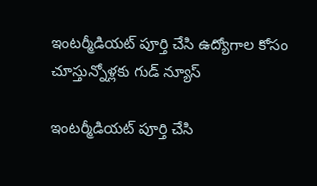ఇంటర్మీడియట్‌ పూర్తి చేసి ఉద్యోగాల కోసం చూస్తున్నోళ్లకు గుడ్ న్యూస్

ఇంటర్మీడియట్‌ పూర్తి చేసి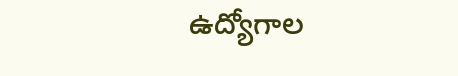ఉద్యోగాల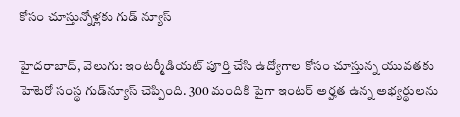కోసం చూస్తున్నోళ్లకు గుడ్ న్యూస్

హైదరాబాద్, వెలుగు: ఇంటర్మీడియట్‌ పూర్తి చేసి ఉద్యోగాల కోసం చూస్తున్న యువతకు హెటెరో సంస్థ గుడ్‌న్యూస్ చెప్పింది. 300 మందికి పైగా ఇంటర్‌ అర్హత ఉన్న అభ్యర్థులను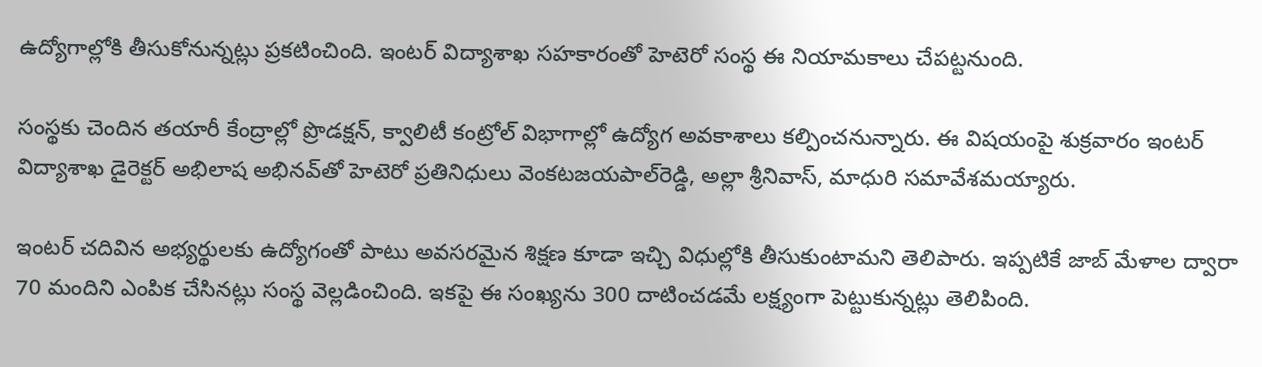ఉద్యోగాల్లోకి తీసుకోనున్నట్లు ప్రకటించింది. ఇంటర్‌ విద్యాశాఖ సహకారంతో హెటెరో సంస్థ ఈ నియామకాలు చేపట్టనుంది.

సంస్థకు చెందిన తయారీ కేంద్రాల్లో ప్రొడక్షన్‌, క్వాలిటీ కంట్రోల్‌ విభాగాల్లో ఉద్యోగ అవకాశాలు కల్పించనున్నారు. ఈ విషయంపై శుక్రవారం ఇంటర్‌ విద్యాశాఖ డైరెక్టర్‌ అభిలాష అభినవ్‌తో హెటెరో ప్రతినిధులు వెంకటజయపాల్‌రెడ్డి, అల్లా శ్రీనివాస్‌, మాధురి సమావేశమయ్యారు.

ఇంటర్‌ చదివిన అభ్యర్థులకు ఉద్యోగంతో పాటు అవసరమైన శిక్షణ కూడా ఇచ్చి విధుల్లోకి తీసుకుంటామని తెలిపారు. ఇప్పటికే జాబ్‌ మేళాల ద్వారా 70 మందిని ఎంపిక చేసినట్లు సంస్థ వెల్లడించింది. ఇకపై ఈ సంఖ్యను 300 దాటించడమే లక్ష్యంగా పెట్టుకున్నట్లు తెలిపింది.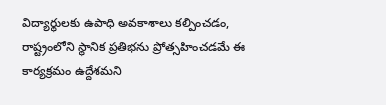విద్యార్థులకు ఉపాధి అవకాశాలు కల్పించడం, రాష్ట్రంలోని స్థానిక ప్రతిభను ప్రోత్సహించడమే ఈ కార్యక్రమం ఉద్దేశమని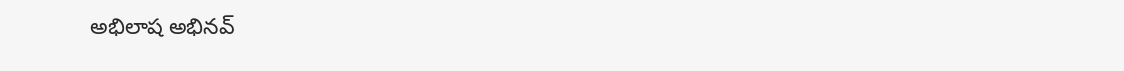అభిలాష అభినవ్‌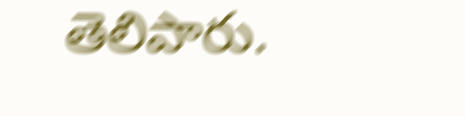తెలిపారు.